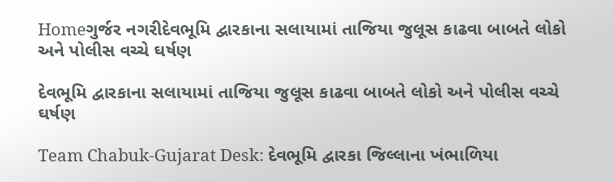Homeગુર્જર નગરીદેવભૂમિ દ્વારકાના સલાયામાં તાજિયા જુલૂસ કાઢવા બાબતે લોકો અને પોલીસ વચ્ચે ઘર્ષણ

દેવભૂમિ દ્વારકાના સલાયામાં તાજિયા જુલૂસ કાઢવા બાબતે લોકો અને પોલીસ વચ્ચે ઘર્ષણ

Team Chabuk-Gujarat Desk: દેવભૂમિ દ્વારકા જિલ્લાના ખંભાળિયા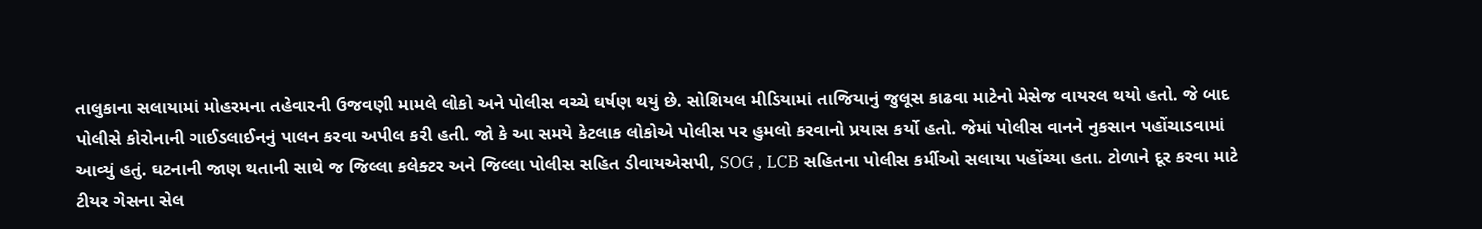તાલુકાના સલાયામાં મોહરમના તહેવારની ઉજવણી મામલે લોકો અને પોલીસ વચ્ચે ઘર્ષણ થયું છે. સોશિયલ મીડિયામાં તાજિયાનું જુલૂસ કાઢવા માટેનો મેસેજ વાયરલ થયો હતો. જે બાદ પોલીસે કોરોનાની ગાઈડલાઈનનું પાલન કરવા અપીલ કરી હતી. જો કે આ સમયે કેટલાક લોકોએ પોલીસ પર હુમલો કરવાનો પ્રયાસ કર્યો હતો. જેમાં પોલીસ વાનને નુકસાન પહોંચાડવામાં આવ્યું હતું. ઘટનાની જાણ થતાની સાથે જ જિલ્લા કલેક્ટર અને જિલ્લા પોલીસ સહિત ડીવાયએસપી, SOG , LCB સહિતના પોલીસ કર્મીઓ સલાયા પહોંચ્યા હતા. ટોળાને દૂર કરવા માટે ટીયર ગેસના સેલ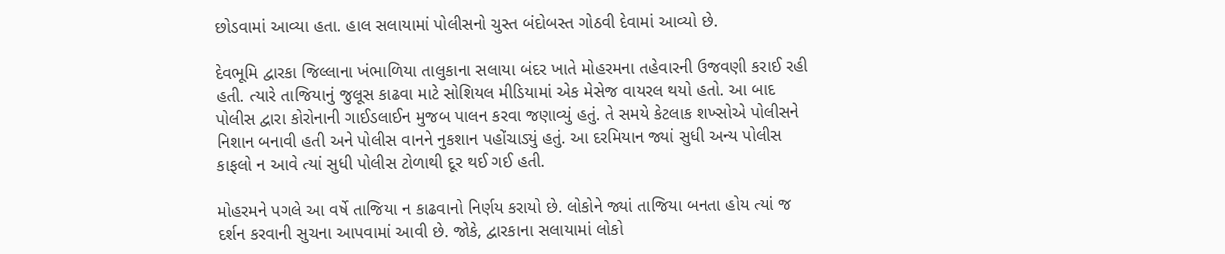છોડવામાં આવ્યા હતા. હાલ સલાયામાં પોલીસનો ચુસ્ત બંદોબસ્ત ગોઠવી દેવામાં આવ્યો છે.

દેવભૂમિ દ્વારકા જિલ્લાના ખંભાળિયા તાલુકાના સલાયા બંદર ખાતે મોહરમના તહેવારની ઉજવણી કરાઈ રહી હતી. ત્યારે તાજિયાનું જુલૂસ કાઢવા માટે સોશિયલ મીડિયામાં એક મેસેજ વાયરલ થયો હતો. આ બાદ પોલીસ દ્વારા કોરોનાની ગાઈડલાઈન મુજબ પાલન કરવા જણાવ્યું હતું. તે સમયે કેટલાક શખ્સોએ પોલીસને નિશાન બનાવી હતી અને પોલીસ વાનને નુકશાન પહોંચાડ્યું હતું. આ દરમિયાન જ્યાં સુધી અન્ય પોલીસ કાફલો ન આવે ત્યાં સુધી પોલીસ ટોળાથી દૂર થઈ ગઈ હતી.

મોહરમને પગલે આ વર્ષે તાજિયા ન કાઢવાનો નિર્ણય કરાયો છે. લોકોને જ્યાં તાજિયા બનતા હોય ત્યાં જ દર્શન કરવાની સુચના આપવામાં આવી છે. જોકે, દ્વારકાના સલાયામાં લોકો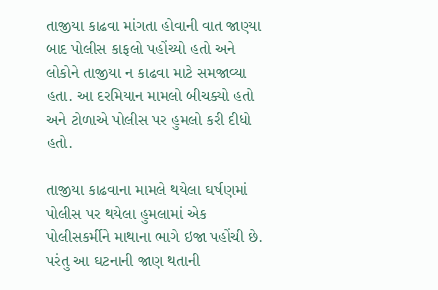તાજીયા કાઢવા માંગતા હોવાની વાત જાણ્યા બાદ પોલીસ કાફલો પહોંચ્યો હતો અને લોકોને તાજીયા ન કાઢવા માટે સમજાવ્યા હતા. આ દરમિયાન મામલો બીચક્યો હતો અને ટોળાએ પોલીસ પર હુમલો કરી દીધો હતો.

તાજીયા કાઢવાના મામલે થયેલા ઘર્ષણમાં પોલીસ પર થયેલા હુમલામાં એક પોલીસકર્મીને માથાના ભાગે ઇજા પહોંચી છે. પરંતુ આ ઘટનાની જાણ થતાની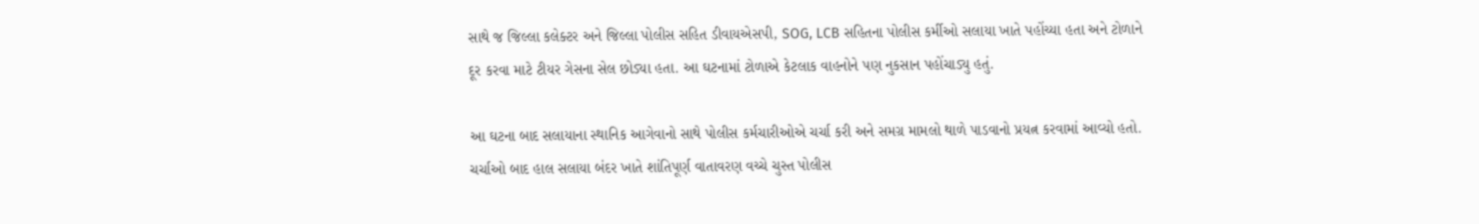સાથે જ જિલ્લા કલેક્ટર અને જિલ્લા પોલીસ સહિત ડીવાયએસપી, SOG, LCB સહિતના પોલીસ કર્મીઓ સલાયા ખાતે પહોંચ્યા હતા અને ટોળાને દૂર કરવા માટે ટીયર ગેસના સેલ છોડ્યા હતા. આ ઘટનામાં ટોળાએ કેટલાક વાહનોને પણ નુકસાન પહોંચાડ્યુ હતું.

આ ઘટના બાદ સલાયાના સ્થાનિક આગેવાનો સાથે પોલીસ કર્મચારીઓએ ચર્ચા કરી અને સમગ્ર મામલો થાળે પાડવાનો પ્રયત્ન કરવામાં આવ્યો હતો. ચર્ચાઓ બાદ હાલ સલાયા બંદર ખાતે શાંતિપૂર્ણ વાતાવરણ વચ્ચે ચુસ્ત પોલીસ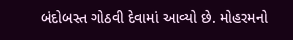બંદોબસ્ત ગોઠવી દેવામાં આવ્યો છે. મોહરમનો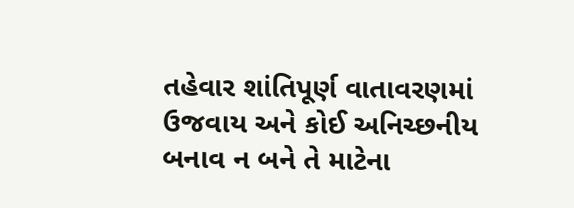તહેવાર શાંતિપૂર્ણ વાતાવરણમાં ઉજવાય અને કોઈ અનિચ્છનીય બનાવ ન બને તે માટેના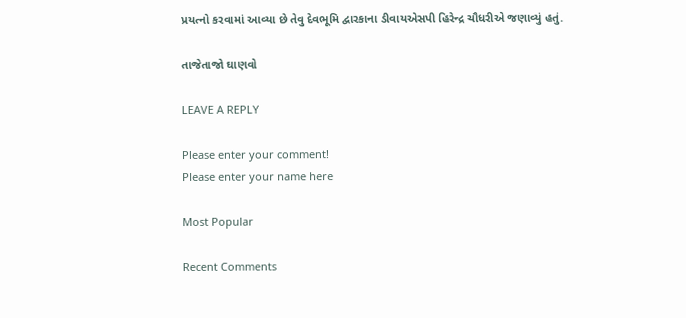પ્રયત્નો કરવામાં આવ્યા છે તેવુ દેવભૂમિ દ્વારકાના ડીવાયએસપી હિરેન્દ્ર ચૌધરીએ જણાવ્યું હતું.

તાજેતાજો ઘાણવો

LEAVE A REPLY

Please enter your comment!
Please enter your name here

Most Popular

Recent Comments